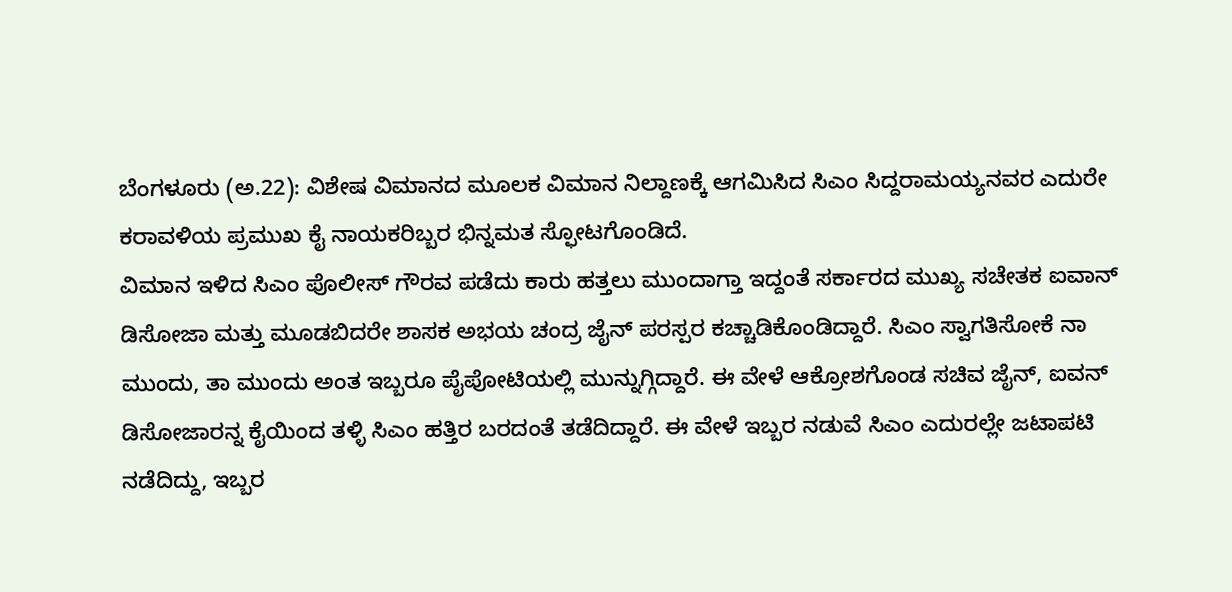ಬೆಂಗಳೂರು (ಅ.22): ವಿಶೇಷ ವಿಮಾನದ ಮೂಲಕ ವಿಮಾನ ನಿಲ್ದಾಣಕ್ಕೆ ಆಗಮಿಸಿದ ಸಿಎಂ ಸಿದ್ದರಾಮಯ್ಯನವರ ಎದುರೇ ಕರಾವಳಿಯ ಪ್ರಮುಖ ಕೈ ನಾಯಕರಿಬ್ಬರ ಭಿನ್ನಮತ ಸ್ಫೋಟಗೊಂಡಿದೆ.
ವಿಮಾನ ಇಳಿದ ಸಿಎಂ ಪೊಲೀಸ್ ಗೌರವ ಪಡೆದು ಕಾರು ಹತ್ತಲು ಮುಂದಾಗ್ತಾ ಇದ್ದಂತೆ ಸರ್ಕಾರದ ಮುಖ್ಯ ಸಚೇತಕ ಐವಾನ್ ಡಿಸೋಜಾ ಮತ್ತು ಮೂಡಬಿದರೇ ಶಾಸಕ ಅಭಯ ಚಂದ್ರ ಜೈನ್ ಪರಸ್ಪರ ಕಚ್ಚಾಡಿಕೊಂಡಿದ್ದಾರೆ. ಸಿಎಂ ಸ್ವಾಗತಿಸೋಕೆ ನಾ ಮುಂದು, ತಾ ಮುಂದು ಅಂತ ಇಬ್ಬರೂ ಪೈಪೋಟಿಯಲ್ಲಿ ಮುನ್ನುಗ್ಗಿದ್ದಾರೆ. ಈ ವೇಳೆ ಆಕ್ರೋಶಗೊಂಡ ಸಚಿವ ಜೈನ್, ಐವನ್ ಡಿಸೋಜಾರನ್ನ ಕೈಯಿಂದ ತಳ್ಳಿ ಸಿಎಂ ಹತ್ತಿರ ಬರದಂತೆ ತಡೆದಿದ್ದಾರೆ. ಈ ವೇಳೆ ಇಬ್ಬರ ನಡುವೆ ಸಿಎಂ ಎದುರಲ್ಲೇ ಜಟಾಪಟಿ ನಡೆದಿದ್ದು, ಇಬ್ಬರ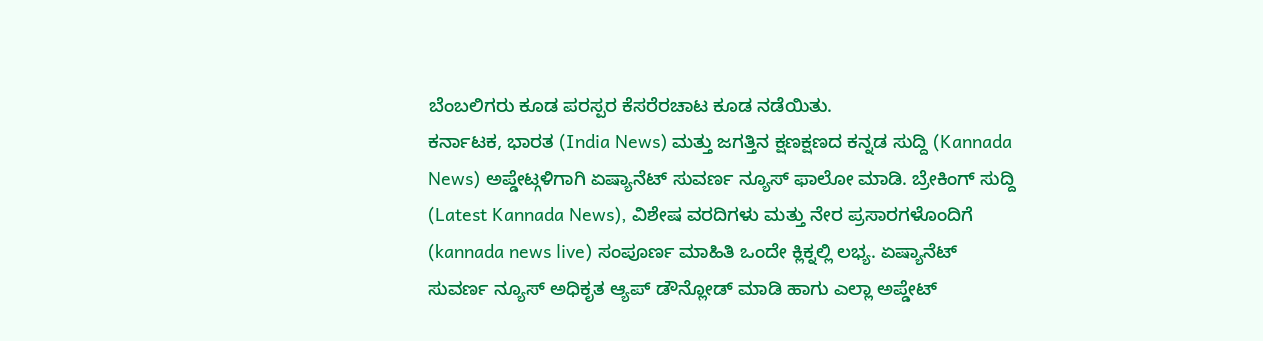ಬೆಂಬಲಿಗರು ಕೂಡ ಪರಸ್ಪರ ಕೆಸರೆರಚಾಟ ಕೂಡ ನಡೆಯಿತು.
ಕರ್ನಾಟಕ, ಭಾರತ (India News) ಮತ್ತು ಜಗತ್ತಿನ ಕ್ಷಣಕ್ಷಣದ ಕನ್ನಡ ಸುದ್ದಿ (Kannada News) ಅಪ್ಡೇಟ್ಗಳಿಗಾಗಿ ಏಷ್ಯಾನೆಟ್ ಸುವರ್ಣ ನ್ಯೂಸ್ ಫಾಲೋ ಮಾಡಿ. ಬ್ರೇಕಿಂಗ್ ಸುದ್ದಿ (Latest Kannada News), ವಿಶೇಷ ವರದಿಗಳು ಮತ್ತು ನೇರ ಪ್ರಸಾರಗಳೊಂದಿಗೆ (kannada news live) ಸಂಪೂರ್ಣ ಮಾಹಿತಿ ಒಂದೇ ಕ್ಲಿಕ್ನಲ್ಲಿ ಲಭ್ಯ. ಏಷ್ಯಾನೆಟ್ ಸುವರ್ಣ ನ್ಯೂಸ್ ಅಧಿಕೃತ ಆ್ಯಪ್ ಡೌನ್ಲೋಡ್ ಮಾಡಿ ಹಾಗು ಎಲ್ಲಾ ಅಪ್ಡೇಟ್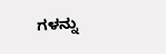ಗಳನ್ನು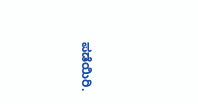ಪಡೆಯಿರಿ.